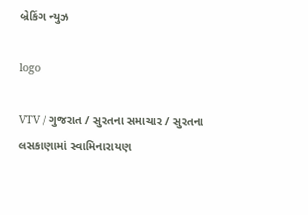બ્રેકિંગ ન્યુઝ

logo

VTV / ગુજરાત / સુરતના સમાચાર / સુરતના લસકાણામાં સ્વામિનારાયણ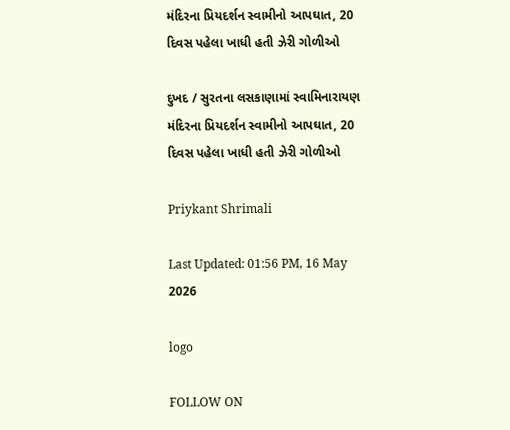મંદિરના પ્રિયદર્શન સ્વામીનો આપઘાત, 20 દિવસ પહેલા ખાધી હતી ઝેરી ગોળીઓ

દુખદ / સુરતના લસકાણામાં સ્વામિનારાયણ મંદિરના પ્રિયદર્શન સ્વામીનો આપઘાત, 20 દિવસ પહેલા ખાધી હતી ઝેરી ગોળીઓ

Priykant Shrimali

Last Updated: 01:56 PM, 16 May 2026

logo

FOLLOW ON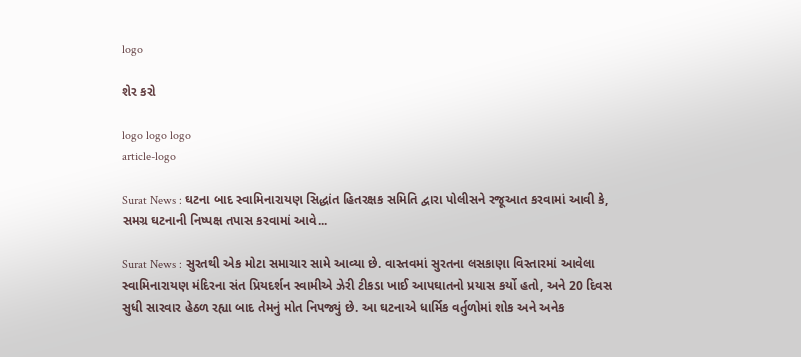logo

શેર કરો

logo logo logo
article-logo

Surat News : ઘટના બાદ સ્વામિનારાયણ સિદ્ધાંત હિતરક્ષક સમિતિ દ્વારા પોલીસને રજૂઆત કરવામાં આવી કે, સમગ્ર ઘટનાની નિષ્પક્ષ તપાસ કરવામાં આવે...

Surat News : સુરતથી એક મોટા સમાચાર સામે આવ્યા છે. વાસ્તવમાં સુરતના લસકાણા વિસ્તારમાં આવેલા સ્વામિનારાયણ મંદિરના સંત પ્રિયદર્શન સ્વામીએ ઝેરી ટીકડા ખાઈ આપઘાતનો પ્રયાસ કર્યો હતો, અને 20 દિવસ સુધી સારવાર હેઠળ રહ્યા બાદ તેમનું મોત નિપજ્યું છે. આ ઘટનાએ ધાર્મિક વર્તુળોમાં શોક અને અનેક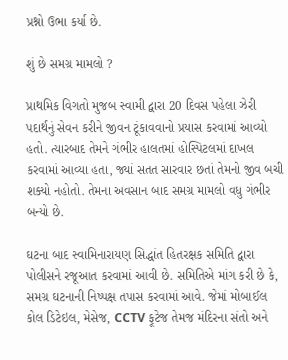પ્રશ્નો ઉભા કર્યા છે.

શું છે સમગ્ર મામલો ?

પ્રાથમિક વિગતો મુજબ સ્વામી દ્વારા 20 દિવસ પહેલા ઝેરી પદાર્થનું સેવન કરીને જીવન ટૂંકાવવાનો પ્રયાસ કરવામાં આવ્યો હતો. ત્યારબાદ તેમને ગંભીર હાલતમાં હોસ્પિટલમાં દાખલ કરવામાં આવ્યા હતા, જ્યાં સતત સારવાર છતાં તેમનો જીવ બચી શક્યો નહોતો. તેમના અવસાન બાદ સમગ્ર મામલો વધુ ગંભીર બન્યો છે.

ઘટના બાદ સ્વામિનારાયણ સિદ્ધાંત હિતરક્ષક સમિતિ દ્વારા પોલીસને રજૂઆત કરવામાં આવી છે. સમિતિએ માંગ કરી છે કે, સમગ્ર ઘટનાની નિષ્પક્ષ તપાસ કરવામાં આવે. જેમાં મોબાઈલ કોલ ડિટેઇલ, મેસેજ, CCTV ફૂટેજ તેમજ મંદિરના સંતો અને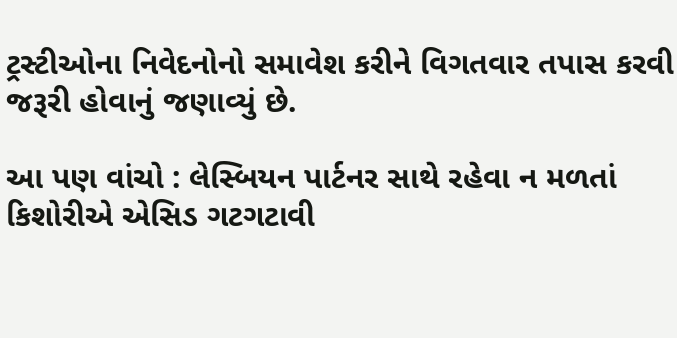ટ્રસ્ટીઓના નિવેદનોનો સમાવેશ કરીને વિગતવાર તપાસ કરવી જરૂરી હોવાનું જણાવ્યું છે.

આ પણ વાંચો : લેસ્બિયન પાર્ટનર સાથે રહેવા ન મળતાં કિશોરીએ એસિડ ગટગટાવી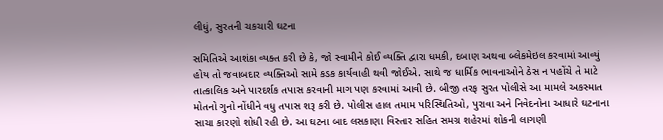લીધું, સુરતની ચકચારી ઘટના

સમિતિએ આશંકા વ્યક્ત કરી છે કે, જો સ્વામીને કોઈ વ્યક્તિ દ્વારા ધમકી, દબાણ અથવા બ્લેકમેઇલ કરવામાં આવ્યું હોય તો જવાબદાર વ્યક્તિઓ સામે કડક કાર્યવાહી થવી જોઈએ. સાથે જ ધાર્મિક ભાવનાઓને ઠેસ ન પહોંચે તે માટે તાત્કાલિક અને પારદર્શક તપાસ કરવાની માગ પણ કરવામાં આવી છે. બીજી તરફ સુરત પોલીસે આ મામલે અકસ્માત મોતનો ગુનો નોંધીને વધુ તપાસ શરૂ કરી છે. પોલીસ હાલ તમામ પરિસ્થિતિઓ, પુરાવા અને નિવેદનોના આધારે ઘટનાના સાચા કારણો શોધી રહી છે. આ ઘટના બાદ લસકાણા વિસ્તાર સહિત સમગ્ર શહેરમાં શોકની લાગણી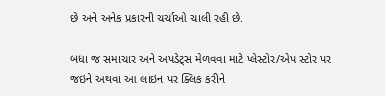છે અને અનેક પ્રકારની ચર્ચાઓ ચાલી રહી છે.

બધા જ સમાચાર અને અપડેટ્સ મેળવવા માટે પ્લેસ્ટોર/એપ સ્ટોર પર જઇને અથવા આ લાઇન પર ક્લિક કરીને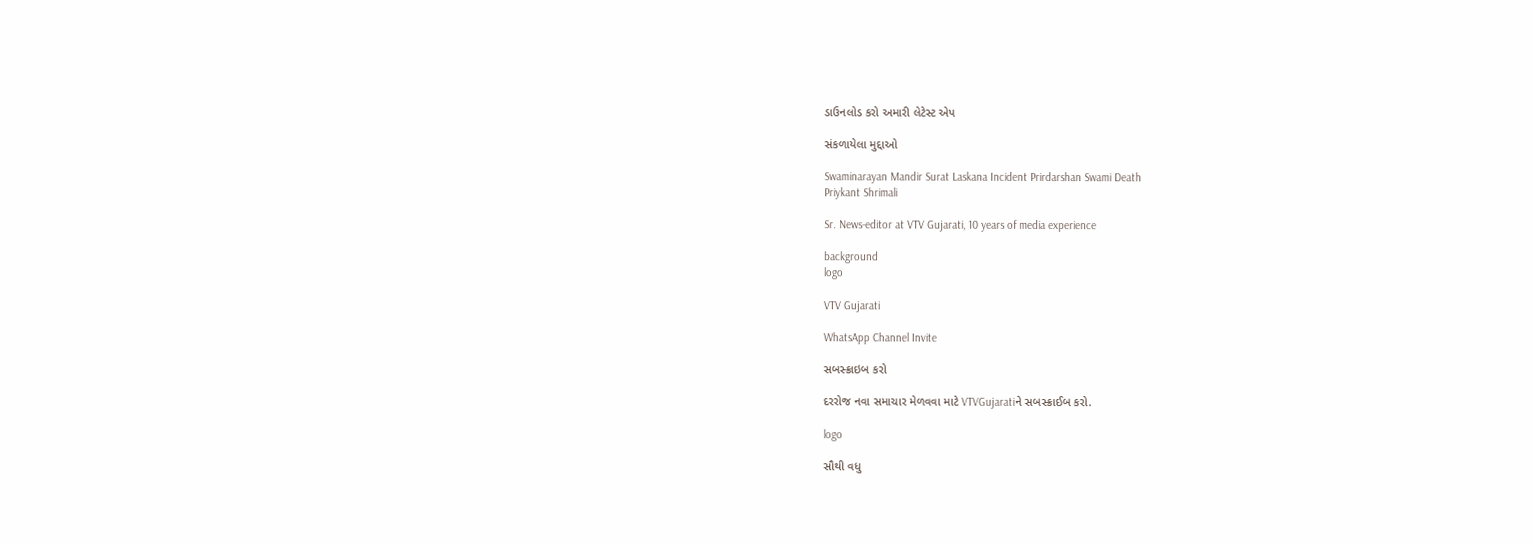ડાઉનલોડ કરો અમારી લેટેસ્ટ એપ

સંકળાયેલા મુદ્દાઓ

Swaminarayan Mandir Surat Laskana Incident Prirdarshan Swami Death
Priykant Shrimali

Sr. News-editor at VTV Gujarati, 10 years of media experience

background
logo

VTV Gujarati

WhatsApp Channel Invite

સબસ્ક્રાઇબ કરો

દરરોજ નવા સમાચાર મેળવવા માટે VTVGujaratiને સબસ્ક્રાઈબ કરો.

logo

સૌથી વધુ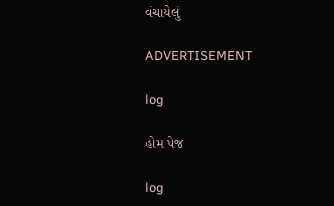વંચાયેલું

ADVERTISEMENT

log

હોમ પેજ

log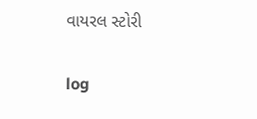વાયરલ સ્ટોરી

log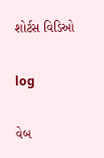શોર્ટસ વિડિઓ

log

વેબ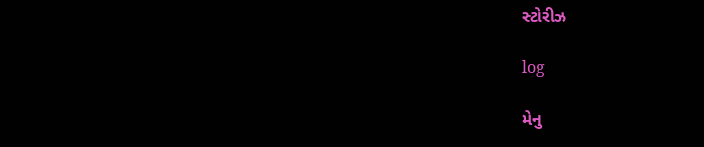સ્ટોરીઝ

log

મેનુ